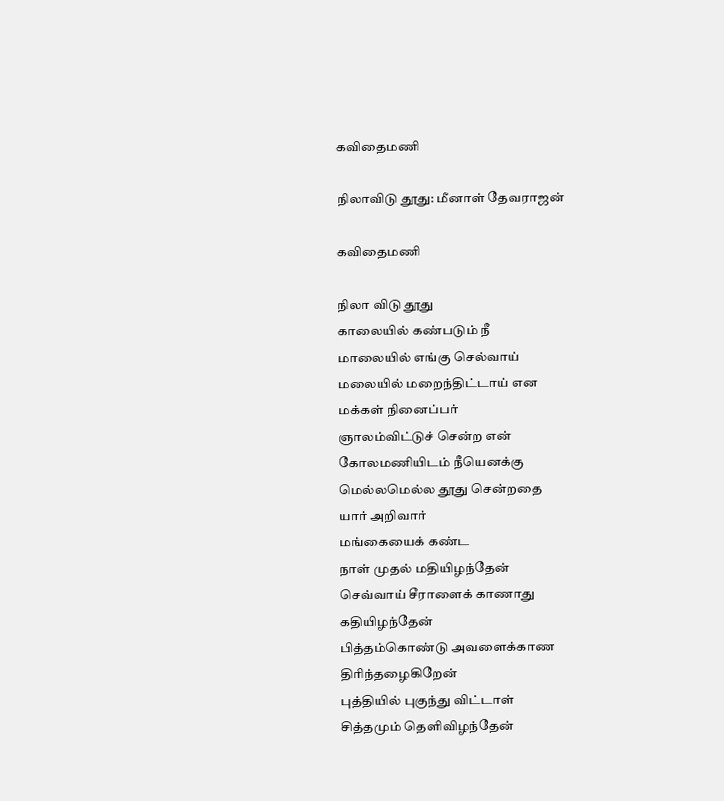கவிதைமணி

நிலாவிடு தூது: மீனாள் தேவராஜன்

கவிதைமணி

நிலா விடு தூது
காலையில் கண்படும் நீ
மாலையில் எங்கு செல்வாய்
மலையில் மறைந்திட்டாய் என
மக்கள் நினைப்பர்
ஞாலம்விட்டுச் சென்ற என்
கோலமணியிடம் நீயெனக்கு
மெல்லமெல்ல தூது சென்றதை
யார் அறிவார்
மங்கையைக் கண்ட
நாள் முதல் மதியிழந்தேன்
செவ்வாய் சீராளைக் காணாது
கதியிழந்தேன்
பித்தம்கொண்டு அவளைக்காண
திரிந்தழைகிறேன்
புத்தியில் புகுந்து விட்டாள்
சித்தமும் தெளிவிழந்தேன்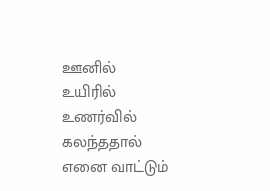ஊனில் உயிரில்
உணர்வில் கலந்ததால்
எனை வாட்டும்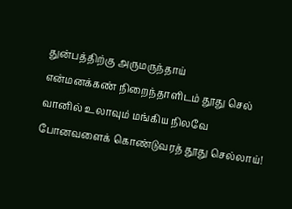துன்பத்திற்கு அருமருந்தாய்
என்மனக்கண் நிறைந்தாளிடம் தூது செல்
வானில் உலாவும் மங்கிய நிலவே
போனவளைக் கொண்டுவரத் தூது செல்லாய்!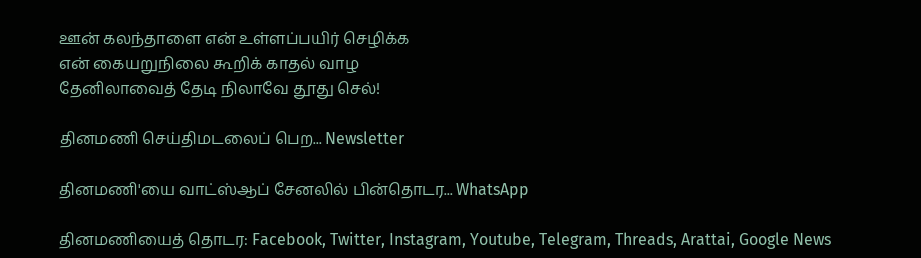ஊன் கலந்தாளை என் உள்ளப்பயிர் செழிக்க
என் கையறுநிலை கூறிக் காதல் வாழ
தேனிலாவைத் தேடி நிலாவே தூது செல்!

தினமணி செய்திமடலைப் பெற... Newsletter

தினமணி'யை வாட்ஸ்ஆப் சேனலில் பின்தொடர... WhatsApp

தினமணியைத் தொடர: Facebook, Twitter, Instagram, Youtube, Telegram, Threads, Arattai, Google News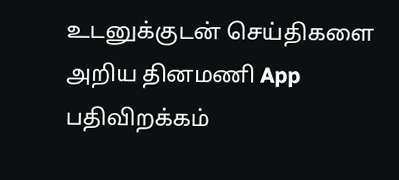உடனுக்குடன் செய்திகளை அறிய தினமணி App பதிவிறக்கம்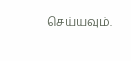செய்யவும்.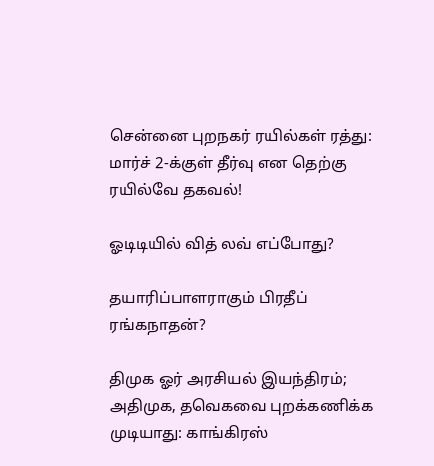சென்னை புறநகர் ரயில்கள் ரத்து: மார்ச் 2-க்குள் தீர்வு என தெற்கு ரயில்வே தகவல்!

ஓடிடியில் வித் லவ் எப்போது?

தயாரிப்பாளராகும் பிரதீப் ரங்கநாதன்?

திமுக ஓர் அரசியல் இயந்திரம்; அதிமுக, தவெகவை புறக்கணிக்க முடியாது: காங்கிரஸ்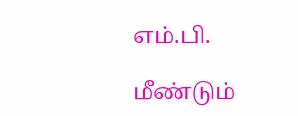எம்.பி.

மீண்டும்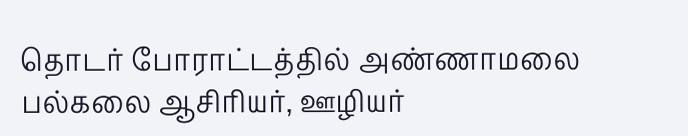தொடர் போராட்டத்தில் அண்ணாமலை பல்கலை ஆசிரியர், ஊழியர்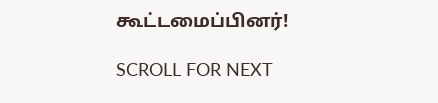கூட்டமைப்பினர்!

SCROLL FOR NEXT